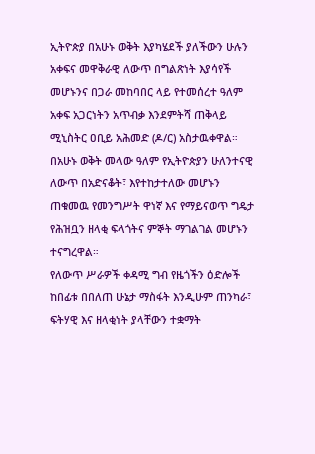ኢትዮጵያ በአሁኑ ወቅት እያካሄደች ያለችውን ሁሉን አቀፍና መዋቅራዊ ለውጥ በግልጽነት እያሳየች መሆኑንና በጋራ መከባበር ላይ የተመሰረተ ዓለም አቀፍ አጋርነትን አጥብቃ እንደምትሻ ጠቅላይ ሚኒስትር ዐቢይ አሕመድ (ዶ/ር) አስታዉቀዋል።
በአሁኑ ወቅት መላው ዓለም የኢትዮጵያን ሁለንተናዊ ለውጥ በአድናቆት፣ እየተከታተለው መሆኑን ጠቁመዉ የመንግሥት ዋነኛ እና የማይናወጥ ግዴታ የሕዝቧን ዘላቂ ፍላጎትና ምኞት ማገልገል መሆኑን ተናግረዋል።
የለውጥ ሥራዎች ቀዳሚ ግብ የዜጎችን ዕድሎች ከበፊቱ በበለጠ ሁኔታ ማስፋት እንዲሁም ጠንካራ፣ ፍትሃዊ እና ዘላቂነት ያላቸውን ተቋማት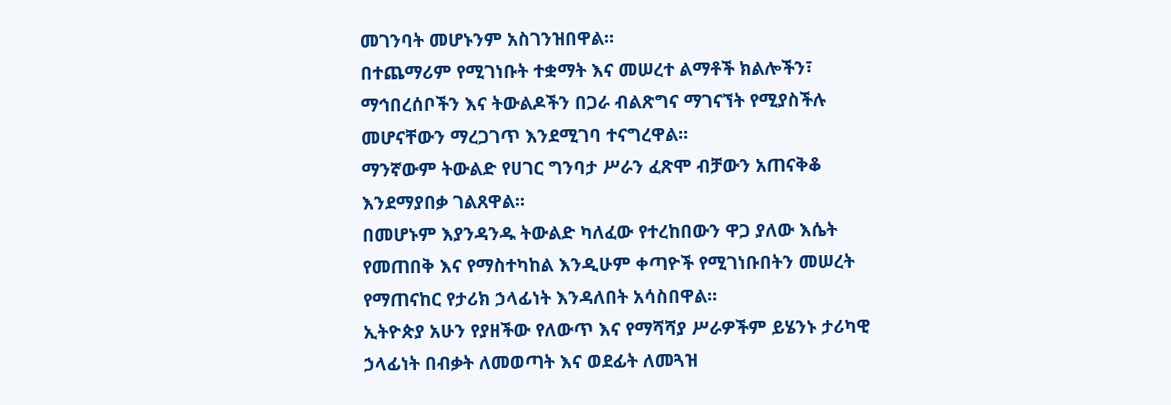መገንባት መሆኑንም አስገንዝበዋል።
በተጨማሪም የሚገነቡት ተቋማት እና መሠረተ ልማቶች ክልሎችን፣ ማኅበረሰቦችን እና ትውልዶችን በጋራ ብልጽግና ማገናኘት የሚያስችሉ መሆናቸውን ማረጋገጥ እንደሚገባ ተናግረዋል፡፡
ማንኛውም ትውልድ የሀገር ግንባታ ሥራን ፈጽሞ ብቻውን አጠናቅቆ እንደማያበቃ ገልጸዋል፡፡
በመሆኑም እያንዳንዱ ትውልድ ካለፈው የተረከበውን ዋጋ ያለው እሴት የመጠበቅ እና የማስተካከል እንዲሁም ቀጣዮች የሚገነቡበትን መሠረት የማጠናከር የታሪክ ኃላፊነት እንዳለበት አሳስበዋል።
ኢትዮጵያ አሁን የያዘችው የለውጥ እና የማሻሻያ ሥራዎችም ይሄንኑ ታሪካዊ ኃላፊነት በብቃት ለመወጣት እና ወደፊት ለመጓዝ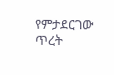የምታደርገው ጥረት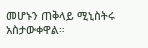መሆኑን ጠቅላይ ሚኒስትሩ አስታውቀዋል።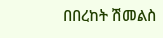በበረከት ሽመልስ